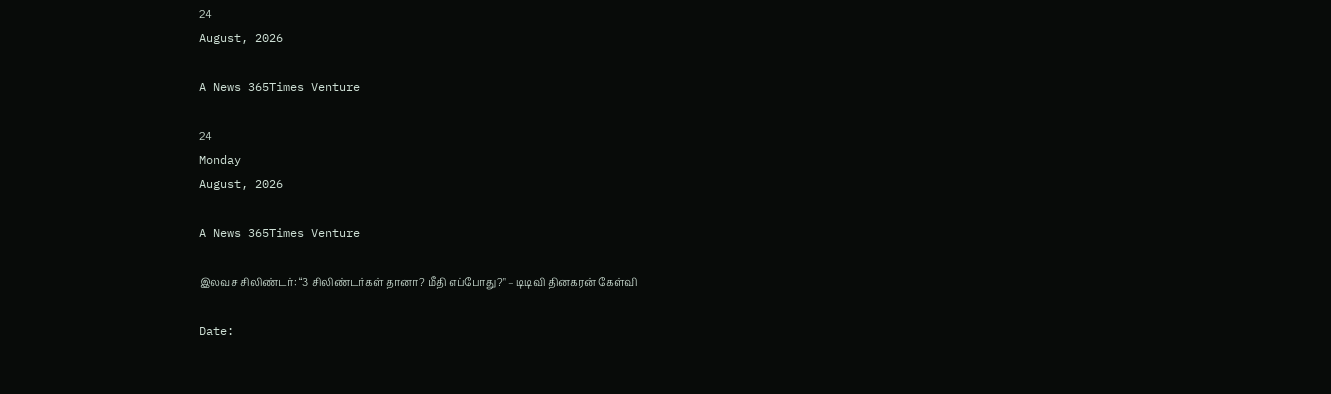24
August, 2026

A News 365Times Venture

24
Monday
August, 2026

A News 365Times Venture

இலவச சிலிண்டர்: “3 சிலிண்டர்கள் தானா? மீதி எப்போது?" – டிடிவி தினகரன் கேள்வி

Date: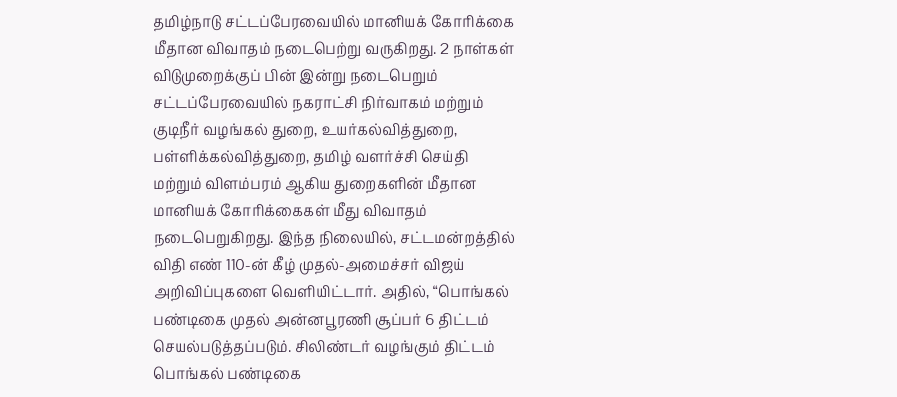தமிழ்நாடு சட்டப்பேரவையில் மானியக் கோரிக்கை மீதான விவாதம் நடைபெற்று வருகிறது. 2 நாள்கள் விடுமுறைக்குப் பின் இன்று நடைபெறும் சட்டப்பேரவையில் நகராட்சி நிர்வாகம் மற்றும் குடிநீர் வழங்கல் துறை, உயர்கல்வித்துறை, பள்ளிக்கல்வித்துறை, தமிழ் வளர்ச்சி செய்தி மற்றும் விளம்பரம் ஆகிய துறைகளின் மீதான மானியக் கோரிக்கைகள் மீது விவாதம் நடைபெறுகிறது. இந்த நிலையில், சட்டமன்றத்தில் விதி எண் 110-ன் கீழ் முதல்-அமைச்சர் விஜய் அறிவிப்புகளை வெளியிட்டார். அதில், “பொங்கல் பண்டிகை முதல் அன்னபூரணி சூப்பர் 6 திட்டம் செயல்படுத்தப்படும். சிலிண்டர் வழங்கும் திட்டம் பொங்கல் பண்டிகை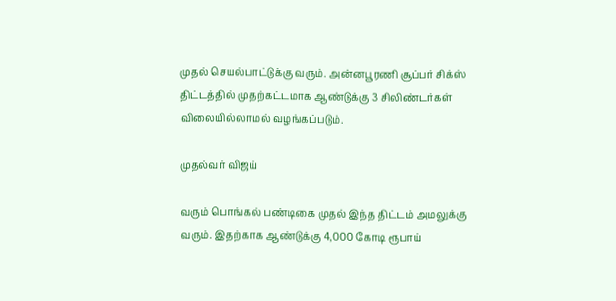முதல் செயல்பாட்டுக்கு வரும். அன்னபூரணி சூப்பர் சிக்ஸ் திட்டத்தில் முதற்கட்டமாக ஆண்டுக்கு 3 சிலிண்டர்கள் விலையில்லாமல் வழங்கப்படும்.

முதல்வர் விஜய்

வரும் பொங்கல் பண்டிகை முதல் இந்த திட்டம் அமலுக்கு வரும். இதற்காக ஆண்டுக்கு 4,000 கோடி ரூபாய்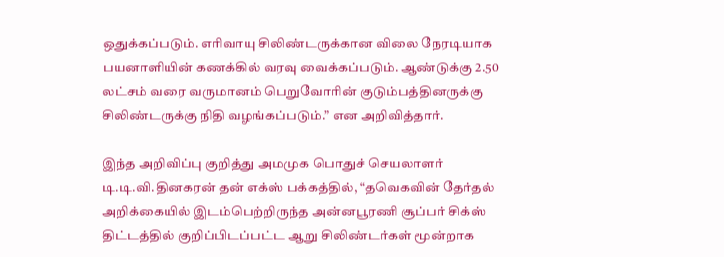ஒதுக்கப்படும். எரிவாயு சிலிண்டருக்கான விலை நேரடியாக பயனாளியின் கணக்கில் வரவு வைக்கப்படும். ஆண்டுக்கு 2.50 லட்சம் வரை வருமானம் பெறுவோரின் குடும்பத்தினருக்கு சிலிண்டருக்கு நிதி வழங்கப்படும்.” என அறிவித்தார்.

இந்த அறிவிப்பு குறித்து அமமுக பொதுச் செயலாளர் டி.டி.வி.தினகரன் தன் எக்ஸ் பக்கத்தில், “தவெகவின் தேர்தல் அறிக்கையில் இடம்பெற்றிருந்த அன்னபூரணி சூப்பர் சிக்ஸ் திட்டத்தில் குறிப்பிடப்பட்ட ஆறு சிலிண்டர்கள் மூன்றாக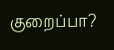குறைப்பா?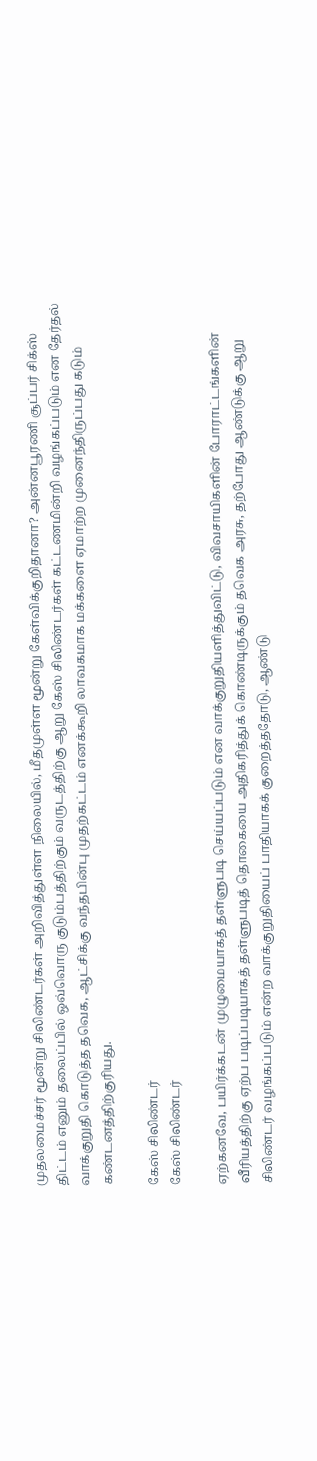முதலமைச்சர் மூன்று சிலிண்டர்கள் அறிவித்துள்ள நிலையில், மீதமுள்ள மூன்று கேள்விக்குறிதானா? அன்னபூரணி சூப்பர் சிக்ஸ் திட்டம் எனும் தலைப்பில் ஒவ்வொரு குடும்பத்திற்கும் வருடத்திற்கு ஆறு கேஸ் சிலிண்டர்கள் கட்டணமின்றி வழங்கப்படும் என தேர்தல் வாக்குறுதி கொடுத்த தவெக, ஆட்சிக்கு வந்தபின்பு முதற்கட்டம் எனக்கூறி லாவகமாக மக்களை ஏமாற்ற முனைந்திருப்பது கடும் கண்டனத்திற்குரியது.

கேஸ் சிலிண்டர்
கேஸ் சிலிண்டர்

ஏற்கனவே, பயிர்க்கடன் முழுமையாகத் தள்ளுபடி செய்யப்படும் என வாக்குறுதியளித்துவிட்டு, விவசாயிகளின் போராட்டங்களின் வீரியத்திற்கு ஏற்ப படிப்படியாகத் தள்ளுபடித் தொகையை அதிகரித்துக் கொண்டிருக்கும் தவெக அரசு, தற்போது ஆண்டுக்கு ஆறு சிலிண்டர் வழங்கப்படும் என்ற வாக்குறுதியைப் பாதியாகக் குறைத்ததோடு, ஆண்டு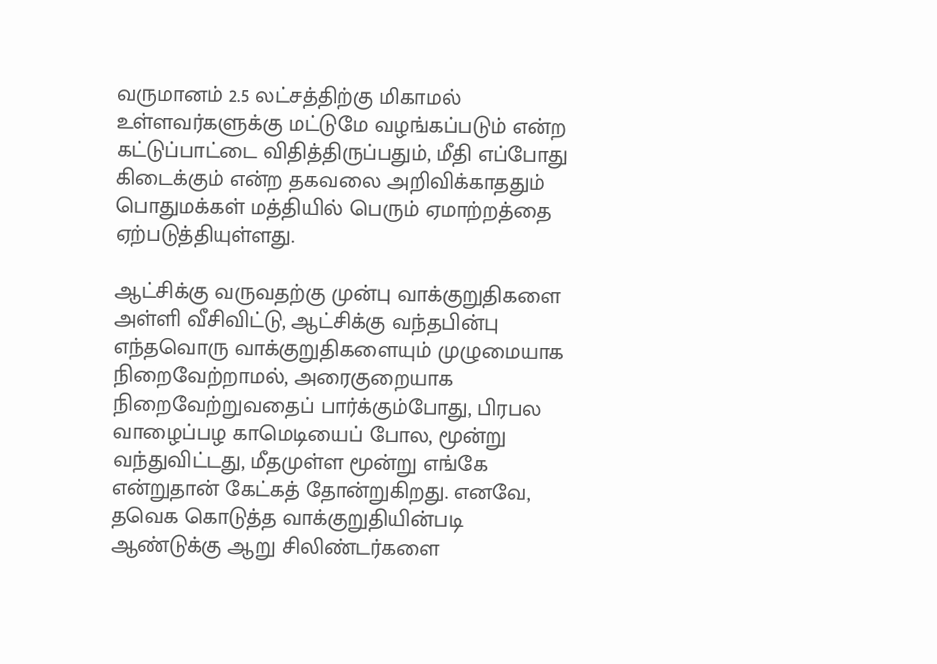வருமானம் 2.5 லட்சத்திற்கு மிகாமல் உள்ளவர்களுக்கு மட்டுமே வழங்கப்படும் என்ற கட்டுப்பாட்டை விதித்திருப்பதும், மீதி எப்போது கிடைக்கும் என்ற தகவலை அறிவிக்காததும் பொதுமக்கள் மத்தியில் பெரும் ஏமாற்றத்தை ஏற்படுத்தியுள்ளது.

ஆட்சிக்கு வருவதற்கு முன்பு வாக்குறுதிகளை அள்ளி வீசிவிட்டு, ஆட்சிக்கு வந்தபின்பு எந்தவொரு வாக்குறுதிகளையும் முழுமையாக நிறைவேற்றாமல், அரைகுறையாக நிறைவேற்றுவதைப் பார்க்கும்போது, பிரபல வாழைப்பழ காமெடியைப் போல, மூன்று வந்துவிட்டது, மீதமுள்ள மூன்று எங்கே என்றுதான் கேட்கத் தோன்றுகிறது. எனவே, தவெக கொடுத்த வாக்குறுதியின்படி ஆண்டுக்கு ஆறு சிலிண்டர்களை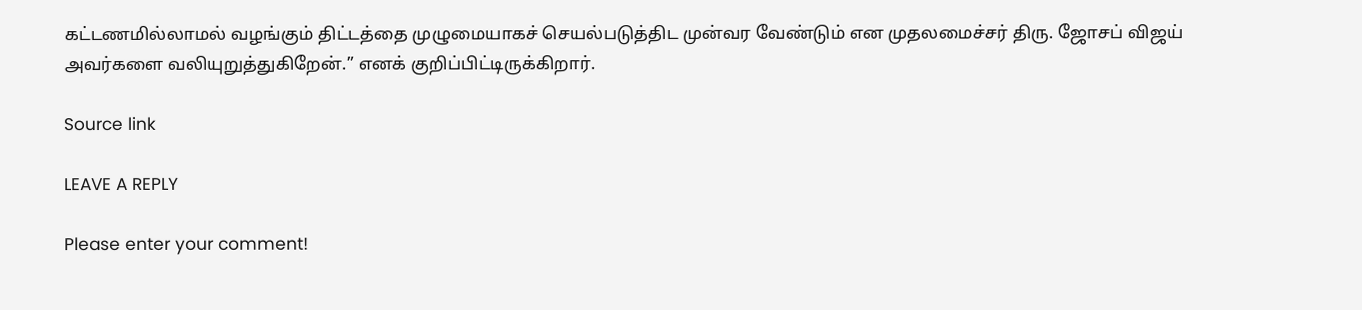கட்டணமில்லாமல் வழங்கும் திட்டத்தை முழுமையாகச் செயல்படுத்திட முன்வர வேண்டும் என முதலமைச்சர் திரு. ஜோசப் விஜய் அவர்களை வலியுறுத்துகிறேன்.” எனக் குறிப்பிட்டிருக்கிறார்.

Source link

LEAVE A REPLY

Please enter your comment!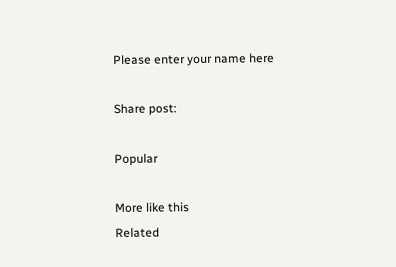Please enter your name here

Share post:

Popular

More like this
Related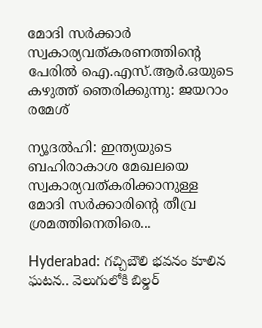മോദി സർക്കാർ സ്വകാര്യവത്കരണത്തിന്റെ പേരിൽ ഐ.എസ്.ആർ.ഒയുടെ കഴുത്ത് ഞെരിക്കുന്നു: ജയറാം രമേശ്

ന്യൂദൽഹി: ഇന്ത്യയുടെ ബഹിരാകാശ മേഖലയെ സ്വകാര്യവത്കരിക്കാനുള്ള മോദി സർക്കാരിന്റെ തീവ്ര ശ്രമത്തിനെതിരെ...

Hyderabad: గచ్చిబౌలి భవనం కూలిన ఘటన.. వెలుగులోకి బిల్డర్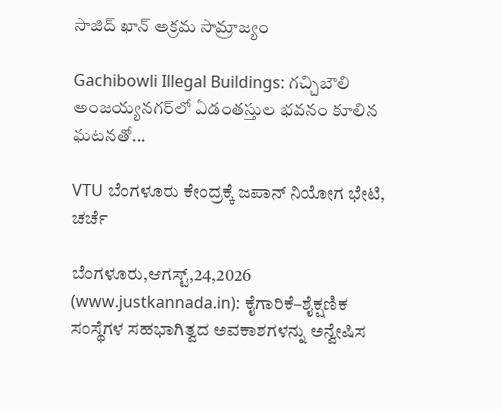సాజిద్ ఖాన్ అక్రమ సామ్రాజ్యం

Gachibowli Illegal Buildings: గచ్చిబౌలి అంజయ్యనగర్‌లో ఏడంతస్తుల భవనం కూలిన ఘటనతో...

VTU ಬೆಂಗಳೂರು ಕೇಂದ್ರಕ್ಕೆ ಜಪಾನ್ ನಿಯೋಗ ಭೇಟಿ, ಚರ್ಚೆ

ಬೆಂಗಳೂರು,ಆಗಸ್ಟ್,24,2026 (www.justkannada.in): ಕೈಗಾರಿಕೆ–ಶೈಕ್ಷಣಿಕ ಸಂಸ್ಥೆಗಳ ಸಹಭಾಗಿತ್ವದ ಅವಕಾಶಗಳನ್ನು ಅನ್ವೇಷಿಸ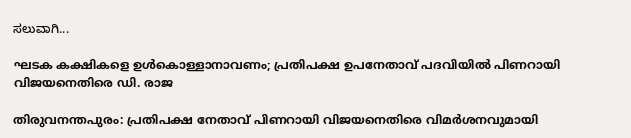ಸಲುವಾಗಿ...

ഘടക കക്ഷികളെ ഉള്‍കൊള്ളാനാവണം; പ്രതിപക്ഷ ഉപനേതാവ് പദവിയില്‍ പിണറായി വിജയനെതിരെ ഡി. രാജ

തിരുവനന്തപുരം: പ്രതിപക്ഷ നേതാവ് പിണറായി വിജയനെതിരെ വിമര്‍ശനവുമായി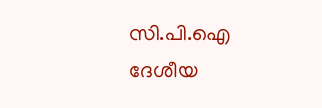സി.പി.ഐ ദേശീയ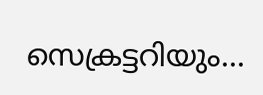സെക്രട്ടറിയും...